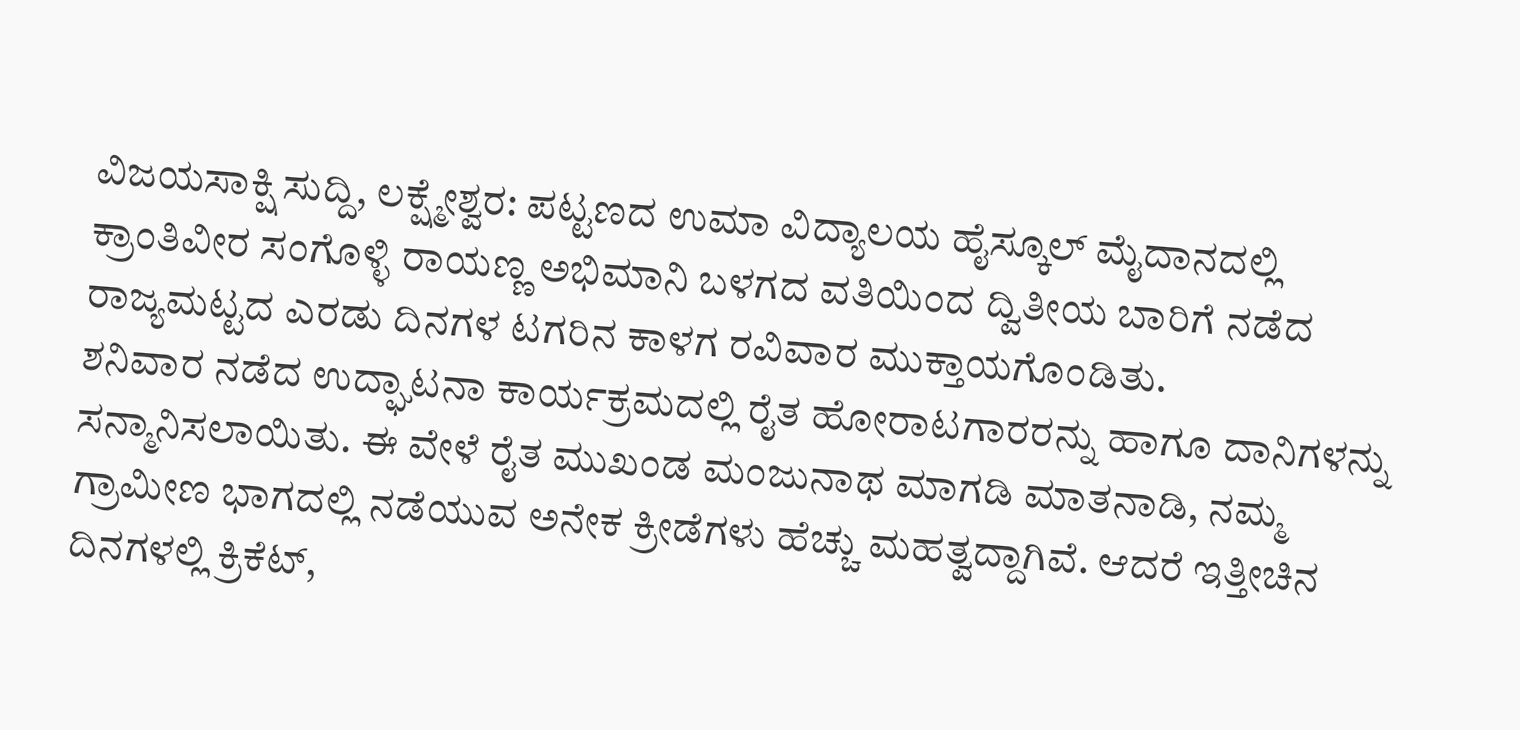ವಿಜಯಸಾಕ್ಷಿ ಸುದ್ದಿ, ಲಕ್ಷ್ಮೇಶ್ವರ: ಪಟ್ಟಣದ ಉಮಾ ವಿದ್ಯಾಲಯ ಹೈಸ್ಕೂಲ್ ಮೈದಾನದಲ್ಲಿ ಕ್ರಾಂತಿವೀರ ಸಂಗೊಳ್ಳಿ ರಾಯಣ್ಣ ಅಭಿಮಾನಿ ಬಳಗದ ವತಿಯಿಂದ ದ್ವಿತೀಯ ಬಾರಿಗೆ ನಡೆದ ರಾಜ್ಯಮಟ್ಟದ ಎರಡು ದಿನಗಳ ಟಗರಿನ ಕಾಳಗ ರವಿವಾರ ಮುಕ್ತಾಯಗೊಂಡಿತು.
ಶನಿವಾರ ನಡೆದ ಉದ್ಘಾಟನಾ ಕಾರ್ಯಕ್ರಮದಲ್ಲಿ ರೈತ ಹೋರಾಟಗಾರರನ್ನು ಹಾಗೂ ದಾನಿಗಳನ್ನು ಸನ್ಮಾನಿಸಲಾಯಿತು. ಈ ವೇಳೆ ರೈತ ಮುಖಂಡ ಮಂಜುನಾಥ ಮಾಗಡಿ ಮಾತನಾಡಿ, ನಮ್ಮ ಗ್ರಾಮೀಣ ಭಾಗದಲ್ಲಿ ನಡೆಯುವ ಅನೇಕ ಕ್ರೀಡೆಗಳು ಹೆಚ್ಚು ಮಹತ್ವದ್ದಾಗಿವೆ. ಆದರೆ ಇತ್ತೀಚಿನ ದಿನಗಳಲ್ಲಿ ಕ್ರಿಕೆಟ್,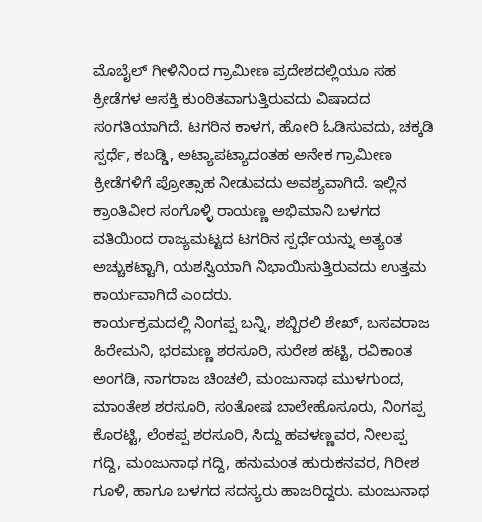ಮೊಬೈಲ್ ಗೀಳಿನಿಂದ ಗ್ರಾಮೀಣ ಪ್ರದೇಶದಲ್ಲಿಯೂ ಸಹ ಕ್ರೀಡೆಗಳ ಆಸಕ್ತಿ ಕುಂಠಿತವಾಗುತ್ತಿರುವದು ವಿಷಾದದ ಸಂಗತಿಯಾಗಿದೆ. ಟಗರಿನ ಕಾಳಗ, ಹೋರಿ ಓಡಿಸುವದು, ಚಕ್ಕಡಿ ಸ್ಪರ್ಧೆ, ಕಬಡ್ಡಿ, ಅಟ್ಯಾಪಟ್ಯಾದಂತಹ ಅನೇಕ ಗ್ರಾಮೀಣ ಕ್ರೀಡೆಗಳಿಗೆ ಪ್ರೋತ್ಸಾಹ ನೀಡುವದು ಅವಶ್ಯವಾಗಿದೆ. ಇಲ್ಲಿನ ಕ್ರಾಂತಿವೀರ ಸಂಗೊಳ್ಳಿ ರಾಯಣ್ಣ ಅಭಿಮಾನಿ ಬಳಗದ ವತಿಯಿಂದ ರಾಜ್ಯಮಟ್ಟದ ಟಗರಿನ ಸ್ಪರ್ಧೆಯನ್ನು ಅತ್ಯಂತ ಅಚ್ಚುಕಟ್ಟಾಗಿ, ಯಶಸ್ವಿಯಾಗಿ ನಿಭಾಯಿಸುತ್ತಿರುವದು ಉತ್ತಮ ಕಾರ್ಯವಾಗಿದೆ ಎಂದರು.
ಕಾರ್ಯಕ್ರಮದಲ್ಲಿ ನಿಂಗಪ್ಪ ಬನ್ನಿ, ಶಬ್ಬಿರಲಿ ಶೇಖ್, ಬಸವರಾಜ ಹಿರೇಮನಿ, ಭರಮಣ್ಣ ಶರಸೂರಿ, ಸುರೇಶ ಹಟ್ಟಿ, ರವಿಕಾಂತ ಅಂಗಡಿ, ನಾಗರಾಜ ಚಿಂಚಲಿ, ಮಂಜುನಾಥ ಮುಳಗುಂದ, ಮಾಂತೇಶ ಶರಸೂರಿ, ಸಂತೋಷ ಬಾಲೇಹೊಸೂರು, ನಿಂಗಪ್ಪ ಕೊರಟ್ಟಿ, ಲೆಂಕಪ್ಪ ಶರಸೂರಿ, ಸಿದ್ದು ಹವಳಣ್ಣವರ, ನೀಲಪ್ಪ ಗದ್ದಿ, ಮಂಜುನಾಥ ಗದ್ದಿ, ಹನುಮಂತ ಹುರುಕನವರ, ಗಿರೀಶ ಗೂಳಿ, ಹಾಗೂ ಬಳಗದ ಸದಸ್ಯರು ಹಾಜರಿದ್ದರು. ಮಂಜುನಾಥ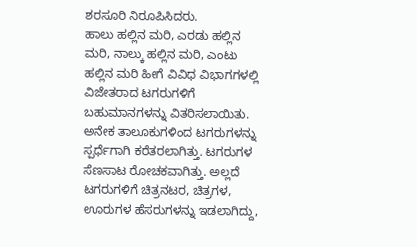ಶರಸೂರಿ ನಿರೂಪಿಸಿದರು.
ಹಾಲು ಹಲ್ಲಿನ ಮರಿ, ಎರಡು ಹಲ್ಲಿನ ಮರಿ, ನಾಲ್ಕು ಹಲ್ಲಿನ ಮರಿ, ಎಂಟು ಹಲ್ಲಿನ ಮರಿ ಹೀಗೆ ವಿವಿಧ ವಿಭಾಗಗಳಲ್ಲಿ ವಿಜೇತರಾದ ಟಗರುಗಳಿಗೆ ಬಹುಮಾನಗಳನ್ನು ವಿತರಿಸಲಾಯಿತು. ಅನೇಕ ತಾಲೂಕುಗಳಿಂದ ಟಗರುಗಳನ್ನು ಸ್ಪರ್ಧೆಗಾಗಿ ಕರೆತರಲಾಗಿತ್ತು. ಟಗರುಗಳ ಸೆಣಸಾಟ ರೋಚಕವಾಗಿತ್ತು. ಅಲ್ಲದೆ ಟಗರುಗಳಿಗೆ ಚಿತ್ರನಟರ, ಚಿತ್ರಗಳ, ಊರುಗಳ ಹೆಸರುಗಳನ್ನು ಇಡಲಾಗಿದ್ದು,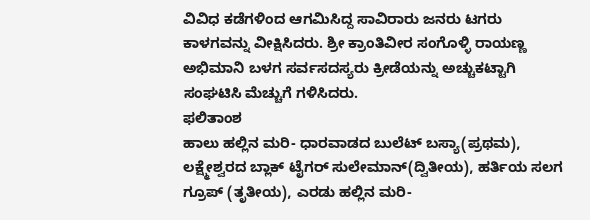ವಿವಿಧ ಕಡೆಗಳಿಂದ ಆಗಮಿಸಿದ್ದ ಸಾವಿರಾರು ಜನರು ಟಗರು ಕಾಳಗವನ್ನು ವೀಕ್ಷಿಸಿದರು. ಶ್ರೀ ಕ್ರಾಂತಿವೀರ ಸಂಗೊಳ್ಳಿ ರಾಯಣ್ಣ ಅಭಿಮಾನಿ ಬಳಗ ಸರ್ವಸದಸ್ಯರು ಕ್ರೀಡೆಯನ್ನು ಅಚ್ಚುಕಟ್ಟಾಗಿ ಸಂಘಟಿಸಿ ಮೆಚ್ಚುಗೆ ಗಳಿಸಿದರು.
ಫಲಿತಾಂಶ
ಹಾಲು ಹಲ್ಲಿನ ಮರಿ- ಧಾರವಾಡದ ಬುಲೆಟ್ ಬಸ್ಯಾ(ಪ್ರಥಮ), ಲಕ್ಷ್ಮೇಶ್ವರದ ಬ್ಲಾಕ್ ಟೈಗರ್ ಸುಲೇಮಾನ್(ದ್ವಿತೀಯ), ಹರ್ತಿಯ ಸಲಗ ಗ್ರೂಪ್ (ತೃತೀಯ), ಎರಡು ಹಲ್ಲಿನ ಮರಿ-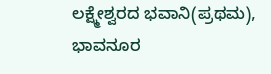ಲಕ್ಷ್ಮೇಶ್ವರದ ಭವಾನಿ(ಪ್ರಥಮ), ಭಾವನೂರ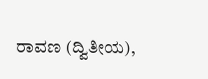ರಾವಣ (ದ್ವಿತೀಯ),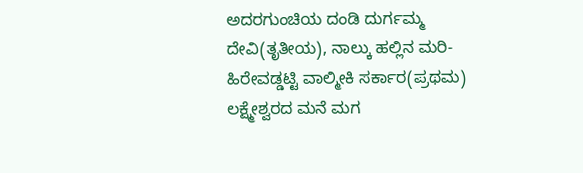ಅದರಗುಂಚಿಯ ದಂಡಿ ದುರ್ಗಮ್ಮ ದೇವಿ(ತೃತೀಯ), ನಾಲ್ಕು ಹಲ್ಲಿನ ಮರಿ-ಹಿರೇವಡ್ಡಟ್ಟಿ ವಾಲ್ಮೀಕಿ ಸರ್ಕಾರ(ಪ್ರಥಮ) ಲಕ್ಷ್ಮೇಶ್ವರದ ಮನೆ ಮಗ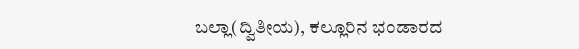ಬಲ್ಲಾ(ದ್ವಿತೀಯ), ಕಲ್ಲೂರಿನ ಭಂಡಾರದ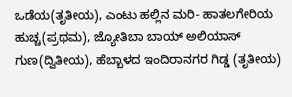ಒಡೆಯ(ತೃತೀಯ), ಎಂಟು ಹಲ್ಲಿನ ಮರಿ- ಹಾತಲಗೇರಿಯ ಹುಚ್ಚ(ಪ್ರಥಮ), ಜ್ಯೋತಿಬಾ ಬಾಯ್ ಅಲಿಯಾಸ್ ಗುಣ(ದ್ವಿತೀಯ), ಹೆಬ್ಬಾಳದ ಇಂದಿರಾನಗರ ಗಿಡ್ಡ (ತೃತೀಯ)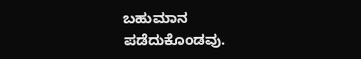ಬಹುಮಾನ ಪಡೆದುಕೊಂಡವು.